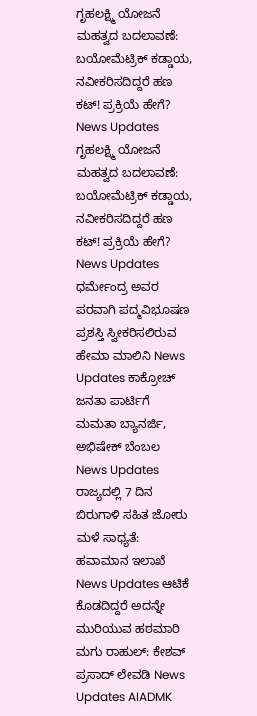ಗೃಹಲಕ್ಷ್ಮಿ ಯೋಜನೆ ಮಹತ್ವದ ಬದಲಾವಣೆ: ಬಯೋಮೆಟ್ರಿಕ್ ಕಡ್ಡಾಯ, ನವೀಕರಿಸದಿದ್ದರೆ ಹಣ ಕಟ್! ಪ್ರಕ್ರಿಯೆ ಹೇಗೆ? News Updates ಗೃಹಲಕ್ಷ್ಮಿ ಯೋಜನೆ ಮಹತ್ವದ ಬದಲಾವಣೆ: ಬಯೋಮೆಟ್ರಿಕ್ ಕಡ್ಡಾಯ, ನವೀಕರಿಸದಿದ್ದರೆ ಹಣ ಕಟ್! ಪ್ರಕ್ರಿಯೆ ಹೇಗೆ? News Updates ಧರ್ಮೇಂದ್ರ ಅವರ ಪರವಾಗಿ ಪದ್ಮವಿಭೂಷಣ ಪ್ರಶಸ್ತಿ ಸ್ವೀಕರಿಸಲಿರುವ ಹೇಮಾ ಮಾಲಿನಿ News Updates ಕಾಕ್ರೋಚ್ ಜನತಾ ಪಾರ್ಟಿಗೆ ಮಮತಾ ಬ್ಯಾನರ್ಜಿ, ಅಭಿಷೇಕ್ ಬೆಂಬಲ News Updates ರಾಜ್ಯದಲ್ಲಿ 7 ದಿನ ಬಿರುಗಾಳಿ ಸಹಿತ ಜೋರು ಮಳೆ ಸಾಧ್ಯತೆ: ಹವಾಮಾನ ಇಲಾಖೆ News Updates ಆಟಿಕೆ ಕೊಡದಿದ್ದರೆ ಅದನ್ನೇ ಮುರಿಯುವ ಹಠಮಾರಿ ಮಗು ರಾಹುಲ್: ಕೇಶವ್ ಪ್ರಸಾದ್ ಲೇವಡಿ News Updates AIADMK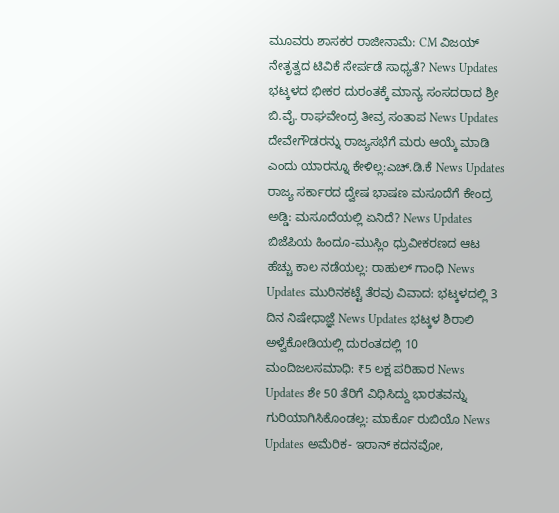ಮೂವರು ಶಾಸಕರ ರಾಜೀನಾಮೆ: CM ವಿಜಯ್ ನೇತೃತ್ವದ ಟಿವಿಕೆ ಸೇರ್ಪಡೆ ಸಾಧ್ಯತೆ? News Updates ಭಟ್ಕಳದ ಭೀಕರ ದುರಂತಕ್ಕೆ ಮಾನ್ಯ ಸಂಸದರಾದ ಶ್ರೀ ಬಿ.ವೈ. ರಾಘವೇಂದ್ರ ತೀವ್ರ ಸಂತಾಪ News Updates ದೇವೇಗೌಡರನ್ನು ರಾಜ್ಯಸಭೆಗೆ ಮರು ಆಯ್ಕೆ ಮಾಡಿ ಎಂದು ಯಾರನ್ನೂ ಕೇಳಿಲ್ಲ:ಎಚ್.ಡಿ.ಕೆ News Updates ರಾಜ್ಯ ಸರ್ಕಾರದ ದ್ವೇಷ ಭಾಷಣ ಮಸೂದೆಗೆ ಕೇಂದ್ರ ಅಡ್ಡಿ: ಮಸೂದೆಯಲ್ಲಿ ಏನಿದೆ? News Updates ಬಿಜೆಪಿಯ ಹಿಂದೂ-ಮುಸ್ಲಿಂ ಧ್ರುವೀಕರಣದ ಆಟ ಹೆಚ್ಚು ಕಾಲ ನಡೆಯಲ್ಲ: ರಾಹುಲ್ ಗಾಂಧಿ News Updates ಮುರಿನಕಟ್ಟೆ ತೆರವು ವಿವಾದ: ಭಟ್ಕಳದಲ್ಲಿ 3 ದಿನ ನಿಷೇಧಾಜ್ಞೆ News Updates ಭಟ್ಕಳ ಶಿರಾಲಿ ಅಳ್ವೆಕೋಡಿಯಲ್ಲಿ ದುರಂತದಲ್ಲಿ 10 ಮಂದಿಜಲಸಮಾಧಿ: ₹5 ಲಕ್ಷ ಪರಿಹಾರ News Updates ಶೇ 50 ತೆರಿಗೆ ವಿಧಿಸಿದ್ದು ಭಾರತವನ್ನು ಗುರಿಯಾಗಿಸಿಕೊಂಡಲ್ಲ: ಮಾರ್ಕೊ ರುಬಿಯೊ News Updates ಅಮೆರಿಕ- ಇರಾನ್ ಕದನವೋ,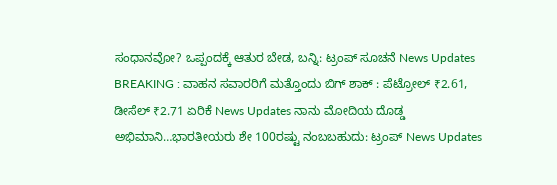ಸಂಧಾನವೋ? ಒಪ್ಪಂದಕ್ಕೆ ಆತುರ ಬೇಡ, ಬನ್ನಿ: ಟ್ರಂಪ್ ಸೂಚನೆ News Updates BREAKING : ವಾಹನ ಸವಾರರಿಗೆ ಮತ್ತೊಂದು ಬಿಗ್ ಶಾಕ್ : ಪೆಟ್ರೋಲ್ ₹2.61, ಡೀಸೆಲ್ ₹2.71 ಏರಿಕೆ News Updates ನಾನು ಮೋದಿಯ ದೊಡ್ಡ ಅಭಿಮಾನಿ…ಭಾರತೀಯರು ಶೇ 100ರಷ್ಟು ನಂಬಬಹುದು: ಟ್ರಂಪ್ News Updates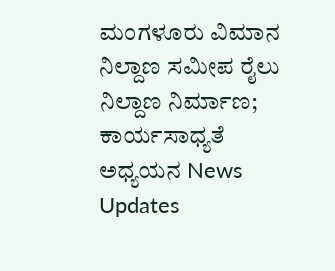ಮಂಗಳೂರು ವಿಮಾನ ನಿಲ್ದಾಣ ಸಮೀಪ ರೈಲು ನಿಲ್ದಾಣ ನಿರ್ಮಾಣ; ಕಾರ್ಯಸಾಧ್ಯತೆ ಅಧ್ಯಯನ News Updates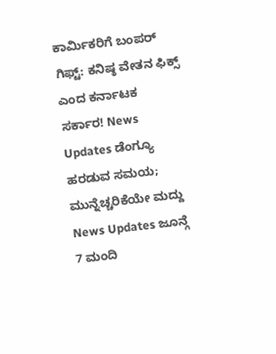ಕಾರ್ಮಿಕರಿಗೆ ಬಂಪರ್ ಗಿಫ್ಟ್: ಕನಿಷ್ಠ ವೇತನ ಫಿಕ್ಸ್ ಎಂದ ಕರ್ನಾಟಕ ಸರ್ಕಾರ! News Updates ಡೆಂಗ್ಯೂ ಹರಡುವ ಸಮಯ; ಮುನ್ನೆಚ್ಚರಿಕೆಯೇ ಮದ್ದು News Updates ಜೂನ್ಗೆ 7 ಮಂದಿ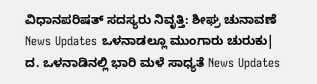ವಿಧಾನಪರಿಷತ್ ಸದಸ್ಯರು ನಿವೃತ್ತಿ: ಶೀಘ್ರ ಚುನಾವಣೆ News Updates ಒಳನಾಡಲ್ಲೂ ಮುಂಗಾರು ಚುರುಕು| ದ. ಒಳನಾಡಿನಲ್ಲಿ ಭಾರಿ ಮಳೆ ಸಾಧ್ಯತೆ News Updates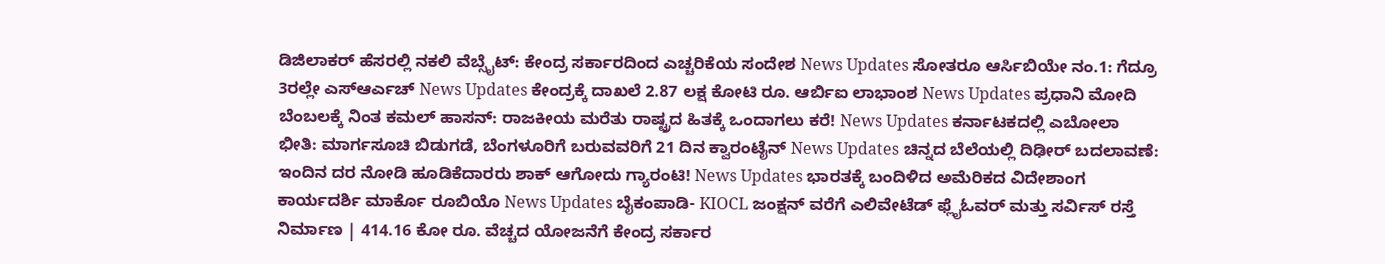ಡಿಜಿಲಾಕರ್ ಹೆಸರಲ್ಲಿ ನಕಲಿ ವೆಬ್ಸೈಟ್: ಕೇಂದ್ರ ಸರ್ಕಾರದಿಂದ ಎಚ್ಚರಿಕೆಯ ಸಂದೇಶ News Updates ಸೋತರೂ ಆರ್ಸಿಬಿಯೇ ನಂ.1: ಗೆದ್ರೂ 3ರಲ್ಲೇ ಎಸ್ಆರ್ಎಚ್ News Updates ಕೇಂದ್ರಕ್ಕೆ ದಾಖಲೆ 2.87 ಲಕ್ಷ ಕೋಟಿ ರೂ. ಆರ್ಬಿಐ ಲಾಭಾಂಶ News Updates ಪ್ರಧಾನಿ ಮೋದಿ ಬೆಂಬಲಕ್ಕೆ ನಿಂತ ಕಮಲ್ ಹಾಸನ್: ರಾಜಕೀಯ ಮರೆತು ರಾಷ್ಟ್ರದ ಹಿತಕ್ಕೆ ಒಂದಾಗಲು ಕರೆ! News Updates ಕರ್ನಾಟಕದಲ್ಲಿ ಎಬೋಲಾ ಭೀತಿ: ಮಾರ್ಗಸೂಚಿ ಬಿಡುಗಡೆ, ಬೆಂಗಳೂರಿಗೆ ಬರುವವರಿಗೆ 21 ದಿನ ಕ್ವಾರಂಟೈನ್ News Updates ಚಿನ್ನದ ಬೆಲೆಯಲ್ಲಿ ದಿಢೀರ್ ಬದಲಾವಣೆ: ಇಂದಿನ ದರ ನೋಡಿ ಹೂಡಿಕೆದಾರರು ಶಾಕ್ ಆಗೋದು ಗ್ಯಾರಂಟಿ! News Updates ಭಾರತಕ್ಕೆ ಬಂದಿಳಿದ ಅಮೆರಿಕದ ವಿದೇಶಾಂಗ ಕಾರ್ಯದರ್ಶಿ ಮಾರ್ಕೊ ರೂಬಿಯೊ News Updates ಬೈಕಂಪಾಡಿ- KIOCL ಜಂಕ್ಷನ್ ವರೆಗೆ ಎಲಿವೇಟೆಡ್ ಫ್ಲೈಓವರ್ ಮತ್ತು ಸರ್ವಿಸ್ ರಸ್ತೆ ನಿರ್ಮಾಣ | 414.16 ಕೋ ರೂ. ವೆಚ್ಚದ ಯೋಜನೆಗೆ ಕೇಂದ್ರ ಸರ್ಕಾರ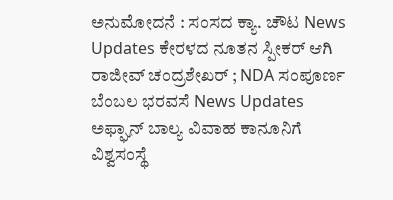ಅನುಮೋದನೆ : ಸಂಸದ ಕ್ಯಾ. ಚೌಟ News Updates ಕೇರಳದ ನೂತನ ಸ್ಪೀಕರ್ ಆಗಿ ರಾಜೀವ್ ಚಂದ್ರಶೇಖರ್ ; NDA ಸಂಪೂರ್ಣ ಬೆಂಬಲ ಭರವಸೆ News Updates ಅಫ್ಘಾನ್ ಬಾಲ್ಯ ವಿವಾಹ ಕಾನೂನಿಗೆ ವಿಶ್ವಸಂಸ್ಥೆ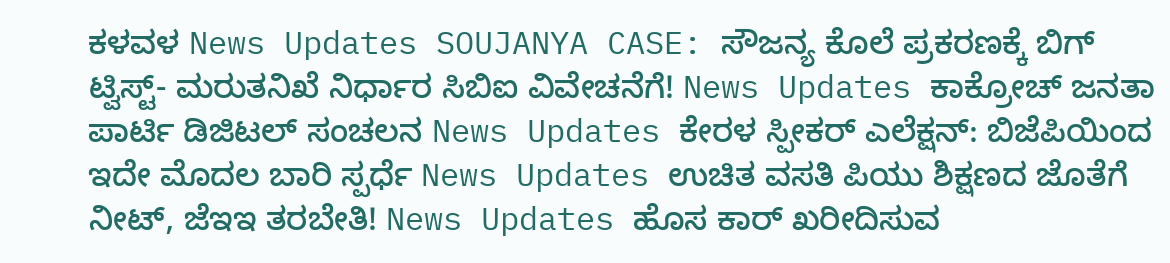ಕಳವಳ News Updates SOUJANYA CASE: ಸೌಜನ್ಯ ಕೊಲೆ ಪ್ರಕರಣಕ್ಕೆ ಬಿಗ್ ಟ್ವಿಸ್ಟ್- ಮರುತನಿಖೆ ನಿರ್ಧಾರ ಸಿಬಿಐ ವಿವೇಚನೆಗೆ! News Updates ಕಾಕ್ರೋಚ್ ಜನತಾ ಪಾರ್ಟಿ ಡಿಜಿಟಲ್ ಸಂಚಲನ News Updates ಕೇರಳ ಸ್ಪೀಕರ್ ಎಲೆಕ್ಷನ್: ಬಿಜೆಪಿಯಿಂದ ಇದೇ ಮೊದಲ ಬಾರಿ ಸ್ಪರ್ಧೆ News Updates ಉಚಿತ ವಸತಿ ಪಿಯು ಶಿಕ್ಷಣದ ಜೊತೆಗೆ ನೀಟ್, ಜೆಇಇ ತರಬೇತಿ! News Updates ಹೊಸ ಕಾರ್ ಖರೀದಿಸುವ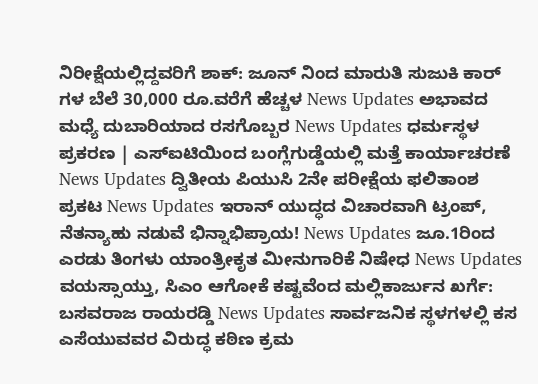ನಿರೀಕ್ಷೆಯಲ್ಲಿದ್ದವರಿಗೆ ಶಾಕ್: ಜೂನ್ ನಿಂದ ಮಾರುತಿ ಸುಜುಕಿ ಕಾರ್ ಗಳ ಬೆಲೆ 30,000 ರೂ.ವರೆಗೆ ಹೆಚ್ಚಳ News Updates ಅಭಾವದ ಮಧ್ಯೆ ದುಬಾರಿಯಾದ ರಸಗೊಬ್ಬರ News Updates ಧರ್ಮಸ್ಥಳ ಪ್ರಕರಣ | ಎಸ್ಐಟಿಯಿಂದ ಬಂಗ್ಲೆಗುಡ್ಡೆಯಲ್ಲಿ ಮತ್ತೆ ಕಾರ್ಯಾಚರಣೆ News Updates ದ್ವಿತೀಯ ಪಿಯುಸಿ 2ನೇ ಪರೀಕ್ಷೆಯ ಫಲಿತಾಂಶ ಪ್ರಕಟ News Updates ಇರಾನ್ ಯುದ್ಧದ ವಿಚಾರವಾಗಿ ಟ್ರಂಪ್, ನೆತನ್ಯಾಹು ನಡುವೆ ಭಿನ್ನಾಭಿಪ್ರಾಯ! News Updates ಜೂ.1ರಿಂದ ಎರಡು ತಿಂಗಳು ಯಾಂತ್ರೀಕೃತ ಮೀನುಗಾರಿಕೆ ನಿಷೇಧ News Updates ವಯಸ್ಸಾಯ್ತು, ಸಿಎಂ ಆಗೋಕೆ ಕಷ್ಟವೆಂದ ಮಲ್ಲಿಕಾರ್ಜುನ ಖರ್ಗೆ: ಬಸವರಾಜ ರಾಯರಡ್ಡಿ News Updates ಸಾರ್ವಜನಿಕ ಸ್ಥಳಗಳಲ್ಲಿ ಕಸ ಎಸೆಯುವವರ ವಿರುದ್ಧ ಕಠಿಣ ಕ್ರಮ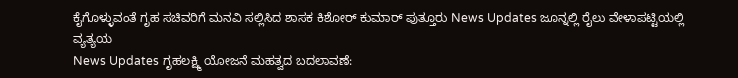ಕೈಗೊಳ್ಳುವಂತೆ ಗೃಹ ಸಚಿವರಿಗೆ ಮನವಿ ಸಲ್ಲಿಸಿದ ಶಾಸಕ ಕಿಶೋರ್ ಕುಮಾರ್ ಪುತ್ತೂರು News Updates ಜೂನ್ನಲ್ಲಿ ರೈಲು ವೇಳಾಪಟ್ಟಿಯಲ್ಲಿ ವ್ಯತ್ಯಯ
News Updates ಗೃಹಲಕ್ಷ್ಮಿ ಯೋಜನೆ ಮಹತ್ವದ ಬದಲಾವಣೆ: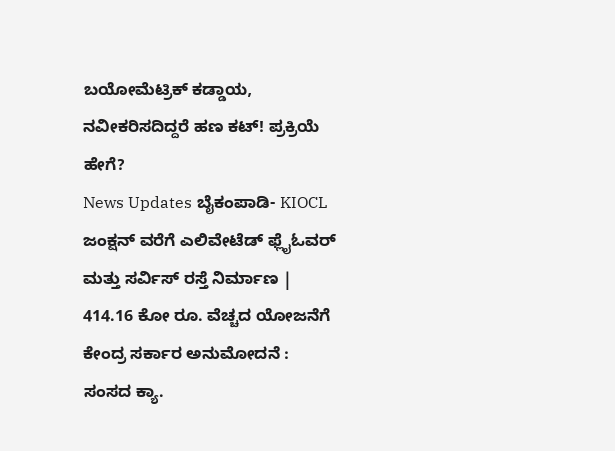ಬಯೋಮೆಟ್ರಿಕ್ ಕಡ್ಡಾಯ, ನವೀಕರಿಸದಿದ್ದರೆ ಹಣ ಕಟ್! ಪ್ರಕ್ರಿಯೆ ಹೇಗೆ?
News Updates ಬೈಕಂಪಾಡಿ- KIOCL ಜಂಕ್ಷನ್ ವರೆಗೆ ಎಲಿವೇಟೆಡ್ ಫ್ಲೈಓವರ್ ಮತ್ತು ಸರ್ವಿಸ್ ರಸ್ತೆ ನಿರ್ಮಾಣ | 414.16 ಕೋ ರೂ. ವೆಚ್ಚದ ಯೋಜನೆಗೆ ಕೇಂದ್ರ ಸರ್ಕಾರ ಅನುಮೋದನೆ : ಸಂಸದ ಕ್ಯಾ.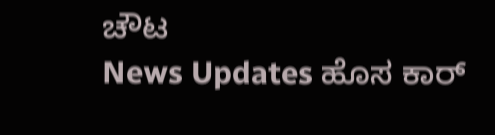ಚೌಟ
News Updates ಹೊಸ ಕಾರ್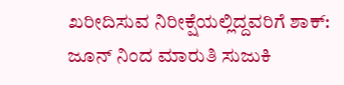ಖರೀದಿಸುವ ನಿರೀಕ್ಷೆಯಲ್ಲಿದ್ದವರಿಗೆ ಶಾಕ್: ಜೂನ್ ನಿಂದ ಮಾರುತಿ ಸುಜುಕಿ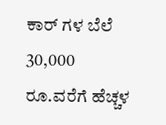ಕಾರ್ ಗಳ ಬೆಲೆ 30,000 ರೂ.ವರೆಗೆ ಹೆಚ್ಚಳ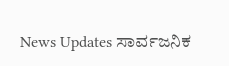News Updates ಸಾರ್ವಜನಿಕ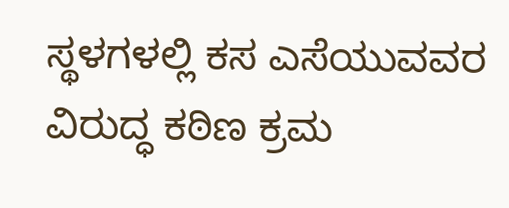ಸ್ಥಳಗಳಲ್ಲಿ ಕಸ ಎಸೆಯುವವರ ವಿರುದ್ಧ ಕಠಿಣ ಕ್ರಮ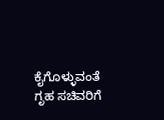ಕೈಗೊಳ್ಳುವಂತೆ ಗೃಹ ಸಚಿವರಿಗೆ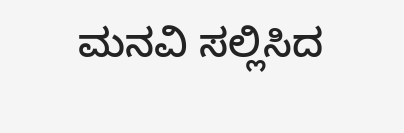ಮನವಿ ಸಲ್ಲಿಸಿದ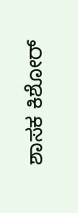ಶಾಸಕ ಕಿಶೋರ್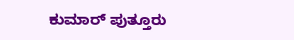ಕುಮಾರ್ ಪುತ್ತೂರು